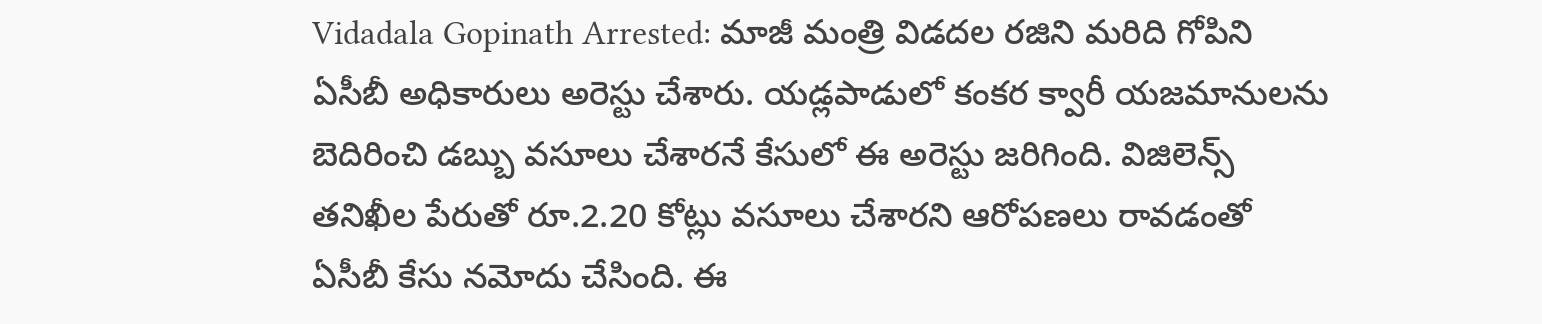Vidadala Gopinath Arrested: మాజీ మంత్రి విడదల రజిని మరిది గోపిని ఏసీబీ అధికారులు అరెస్టు చేశారు. యడ్లపాడులో కంకర క్వారీ యజమానులను బెదిరించి డబ్బు వసూలు చేశారనే కేసులో ఈ అరెస్టు జరిగింది. విజిలెన్స్ తనిఖీల పేరుతో రూ.2.20 కోట్లు వసూలు చేశారని ఆరోపణలు రావడంతో ఏసీబీ కేసు నమోదు చేసింది. ఈ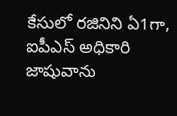కేసులో రజినిని ఏ1గా, ఐపీఎస్ అధికారి జాషువాను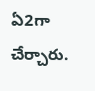ఏ2గా చేర్చారు.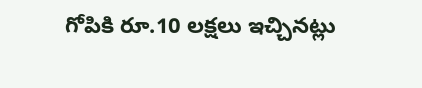గోపికి రూ.10 లక్షలు ఇచ్చినట్లు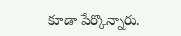కూడా పేర్కొన్నారు.